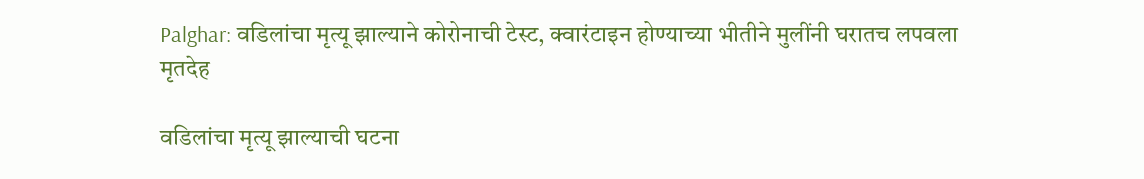Palghar: वडिलांचा मृत्यू झाल्याने कोरोनाची टेस्ट, क्वारंटाइन होण्याच्या भीतीने मुलींनी घरातच लपवला मृतदेह

वडिलांचा मृत्यू झाल्याची घटना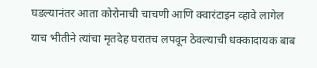घडल्यानंतर आता कोरोनाची चाचणी आणि क्वारंटाइन व्हावे लागेल याच भीतीने त्यांचा मृतदेह घरातच लपवून ठेवल्याची धक्कादायक बाब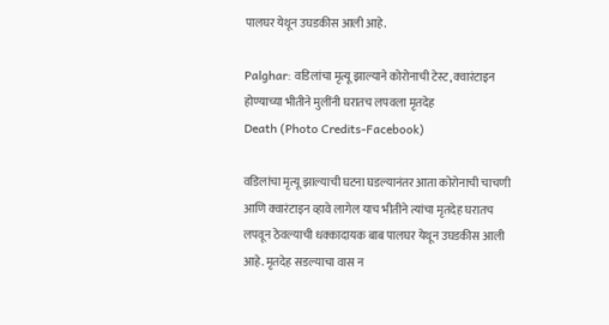पालघर येथून उघडकीस आली आहे.

Palghar: वडिलांचा मृत्यू झाल्याने कोरोनाची टेस्ट, क्वारंटाइन होण्याच्या भीतीने मुलींनी घरातच लपवला मृतदेह
Death (Photo Credits-Facebook)

वडिलांचा मृत्यू झाल्याची घटना घडल्यानंतर आता कोरोनाची चाचणी आणि क्वारंटाइन व्हावे लागेल याच भीतीने त्यांचा मृतदेह घरातच लपवून ठेवल्याची धक्कादायक बाब पालघर येथून उघडकीस आली आहे. मृतदेह सडल्याचा वास न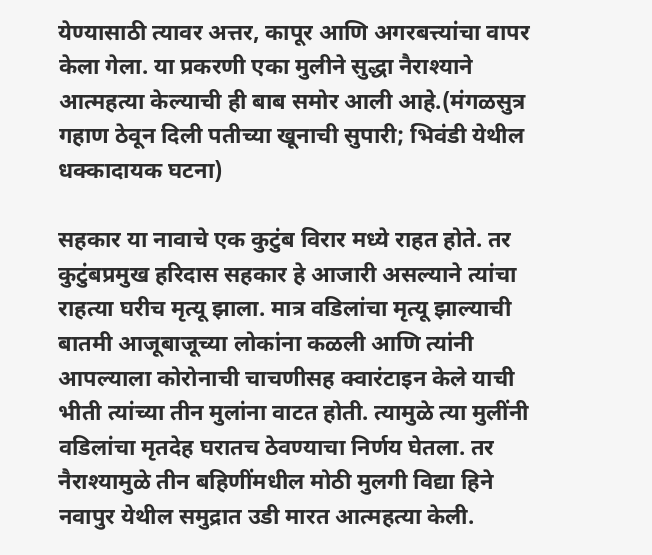येण्यासाठी त्यावर अत्तर, कापूर आणि अगरबत्त्यांचा वापर केला गेला. या प्रकरणी एका मुलीने सुद्धा नैराश्याने आत्महत्या केल्याची ही बाब समोर आली आहे.(मंगळसुत्र गहाण ठेवून दिली पतीच्या खूनाची सुपारी; भिवंडी येथील धक्कादायक घटना)

सहकार या नावाचे एक कुटुंब विरार मध्ये राहत होते. तर कुटुंबप्रमुख हरिदास सहकार हे आजारी असल्याने त्यांचा राहत्या घरीच मृत्यू झाला. मात्र वडिलांचा मृत्यू झाल्याची बातमी आजूबाजूच्या लोकांना कळली आणि त्यांनी आपल्याला कोरोनाची चाचणीसह क्वारंटाइन केले याची भीती त्यांच्या तीन मुलांना वाटत होती. त्यामुळे त्या मुलींनी वडिलांचा मृतदेह घरातच ठेवण्याचा निर्णय घेतला. तर नैराश्यामुळे तीन बहिणींमधील मोठी मुलगी विद्या हिने नवापुर येथील समुद्रात उडी मारत आत्महत्या केली.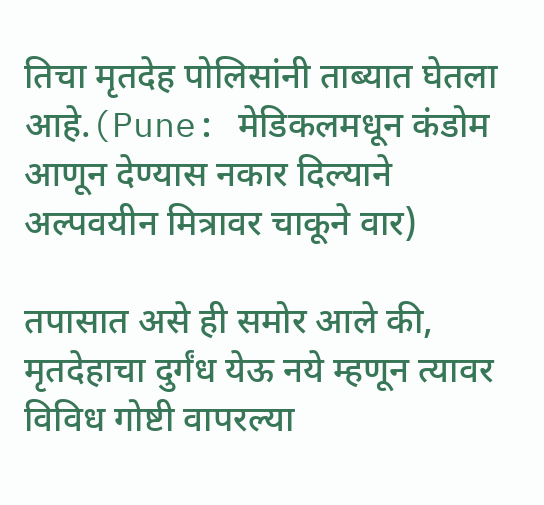तिचा मृतदेह पोलिसांनी ताब्यात घेतला आहे.(Pune: मेडिकलमधून कंडोम आणून देण्यास नकार दिल्याने अल्पवयीन मित्रावर चाकूने वार)

तपासात असे ही समोर आले की, मृतदेहाचा दुर्गंध येऊ नये म्हणून त्यावर विविध गोष्टी वापरल्या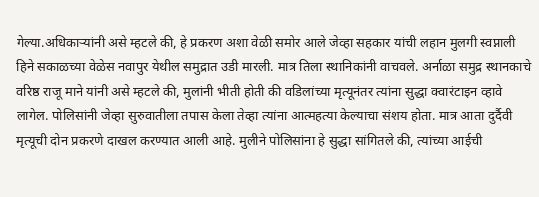गेल्या.अधिकाऱ्यांनी असे म्हटले की, हे प्रकरण अशा वेळी समोर आले जेव्हा सहकार यांची लहान मुलगी स्वप्नाली हिने सकाळच्या वेळेस नवापुर येथील समुद्रात उडी मारली. मात्र तिला स्थानिकांनी वाचवले. अर्नाळा समुद्र स्थानकाचे वरिष्ठ राजू माने यांनी असे म्हटले की, मुलांनी भीती होती की वडिलांच्या मृत्यूनंतर त्यांना सुद्धा क्वारंटाइन व्हावे लागेल. पोलिसांनी जेव्हा सुरुवातीला तपास केला तेव्हा त्यांना आत्महत्या केल्याचा संशय होता. मात्र आता दुर्दैवी मृत्यूची दोन प्रकरणे दाखल करण्यात आली आहे. मुलीने पोलिसांना हे सुद्धा सांगितले की, त्यांच्या आईची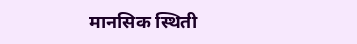मानसिक स्थिती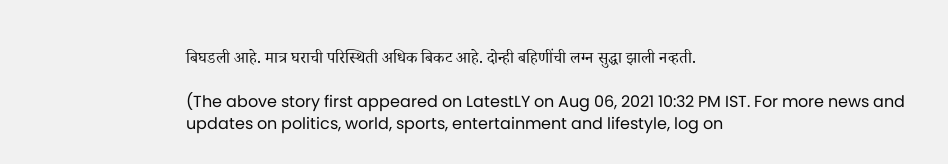बिघडली आहे. मात्र घराची परिस्थिती अधिक बिकट आहे. दोन्ही बहिणींची लग्न सुद्धा झाली नव्हती.

(The above story first appeared on LatestLY on Aug 06, 2021 10:32 PM IST. For more news and updates on politics, world, sports, entertainment and lifestyle, log on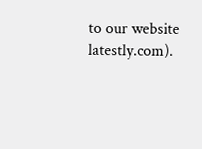to our website latestly.com).